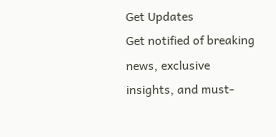Get Updates
Get notified of breaking news, exclusive insights, and must-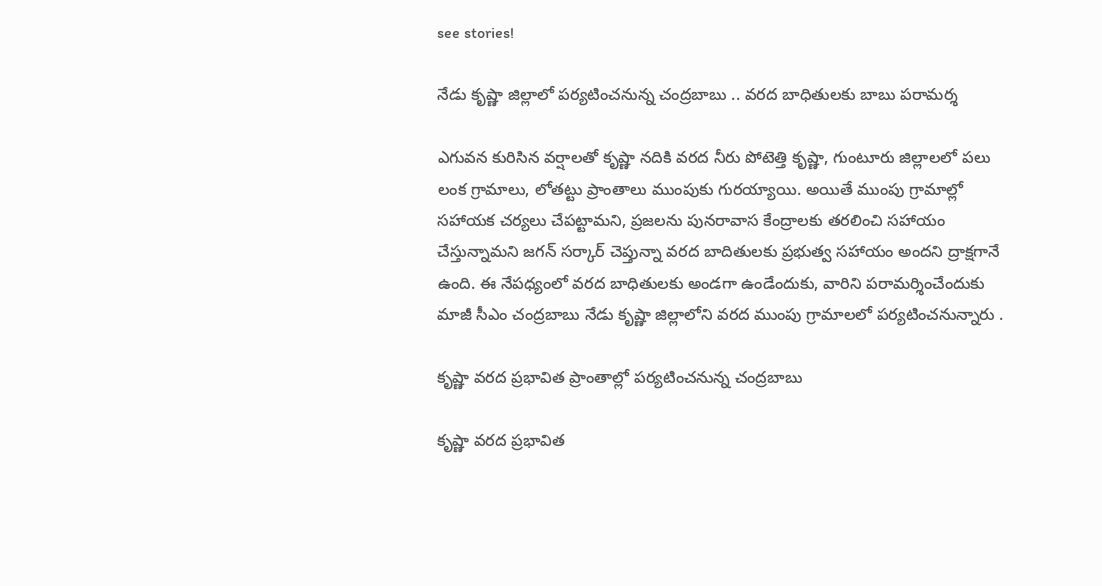see stories!

నేడు కృష్ణా జిల్లాలో పర్యటించనున్న చంద్రబాబు .. వరద బాధితులకు బాబు పరామర్శ

ఎగువన కురిసిన వర్షాలతో కృష్ణా నదికి వరద నీరు పోటెత్తి కృష్ణా, గుంటూరు జిల్లాలలో పలు లంక గ్రామాలు, లోతట్టు ప్రాంతాలు ముంపుకు గురయ్యాయి. అయితే ముంపు గ్రామాల్లో సహాయక చర్యలు చేపట్టామని, ప్రజలను పునరావాస కేంద్రాలకు తరలించి సహాయం చేస్తున్నామని జగన్ సర్కార్ చెప్తున్నా వరద బాదితులకు ప్రభుత్వ సహాయం అందని ద్రాక్షగానే ఉంది. ఈ నేపధ్యంలో వరద బాధితులకు అండగా ఉండేందుకు, వారిని పరామర్శించేందుకు మాజీ సీఎం చంద్రబాబు నేడు కృష్ణా జిల్లాలోని వరద ముంపు గ్రామాలలో పర్యటించనున్నారు .

కృష్ణా వరద ప్రభావిత ప్రాంతాల్లో పర్యటించనున్న చంద్రబాబు

కృష్ణా వరద ప్రభావిత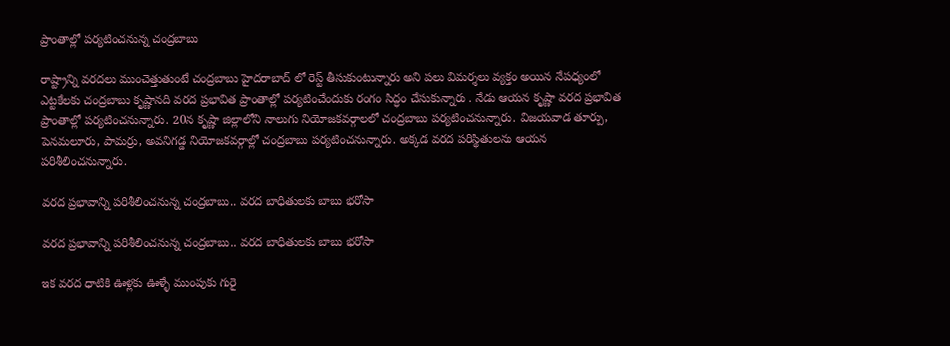ప్రాంతాల్లో పర్యటించనున్న చంద్రబాబు

రాష్ట్రాన్ని వరదలు ముంచెత్తుతుంటే చంద్రబాబు హైదరాబాద్ లో రెస్ట్ తీసుకుంటున్నారు అని పలు విమర్శలు వ్యక్తం అయిన నేపధ్యంలో ఎట్టకేలకు చంద్రబాబు కృష్ణానది వరద ప్రభావిత ప్రాంతాల్లో పర్యటించేందుకు రంగం సిద్ధం చేసుకున్నారు . నేడు ఆయన కృష్ణా వరద ప్రభావిత ప్రాంతాల్లో పర్యటించనున్నారు. 20న కృష్ణా జిల్లాలోని నాలుగు నియోజకవర్గాలలో చంద్రబాబు పర్యటించనున్నారు. విజయవాడ తూర్పు, పెనమలూరు, పామర్రు, అవనిగడ్డ నియోజకవర్గాల్లో చంద్రబాబు పర్యటించనున్నారు. అక్కడ వరద పరిస్థితులను ఆయన పరిశీలించనున్నారు.

వరద ప్రభావాన్ని పరిశీలించనున్న చంద్రబాబు.. వరద బాధితులకు బాబు భరోసా

వరద ప్రభావాన్ని పరిశీలించనున్న చంద్రబాబు.. వరద బాధితులకు బాబు భరోసా

ఇక వరద ధాటికి ఊళ్లకు ఊళ్ళే ముంపుకు గురై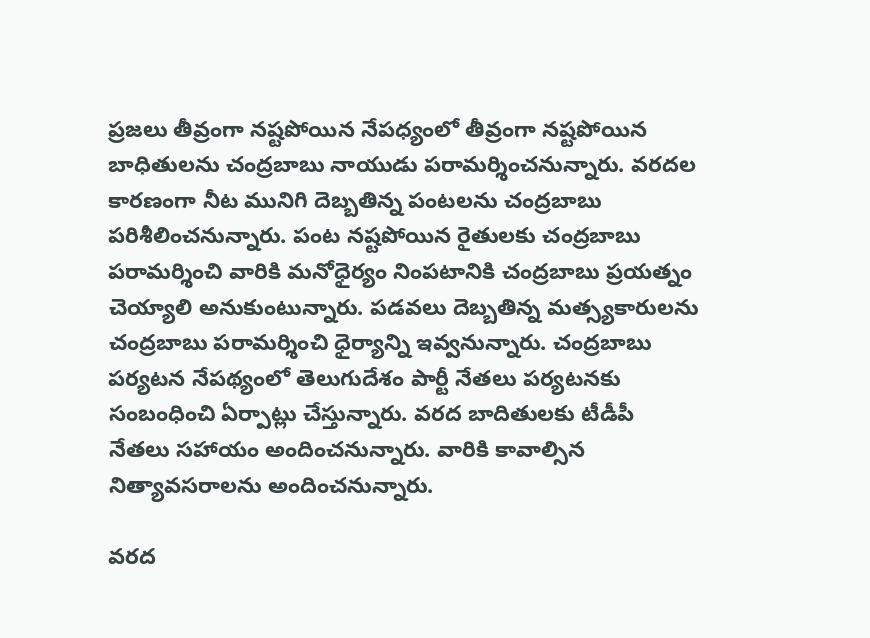ప్రజలు తీవ్రంగా నష్టపోయిన నేపధ్యంలో తీవ్రంగా నష్టపోయిన బాధితులను చంద్రబాబు నాయుడు పరామర్శించనున్నారు. వరదల కారణంగా నీట మునిగి దెబ్బతిన్న పంటలను చంద్రబాబు పరిశీలించనున్నారు. పంట నష్టపోయిన రైతులకు చంద్రబాబు పరామర్శించి వారికి మనోధైర్యం నింపటానికి చంద్రబాబు ప్రయత్నం చెయ్యాలి అనుకుంటున్నారు. పడవలు దెబ్బతిన్న మత్స్యకారులను చంద్రబాబు పరామర్శించి ధైర్యాన్ని ఇవ్వనున్నారు. చంద్రబాబు పర్యటన నేపథ్యంలో తెలుగుదేశం పార్టీ నేతలు పర్యటనకు సంబంధించి ఏర్పాట్లు చేస్తున్నారు. వరద బాదితులకు టీడీపీ నేతలు సహాయం అందించనున్నారు. వారికి కావాల్సిన నిత్యావసరాలను అందించనున్నారు.

వరద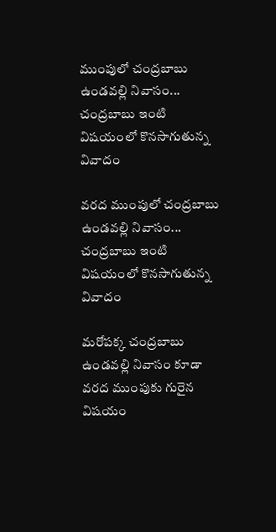ముంపులో చంద్రబాబు ఉండవల్లి నివాసం... చంద్రబాబు ఇంటి విషయంలో కొనసాగుతున్న వివాదం

వరద ముంపులో చంద్రబాబు ఉండవల్లి నివాసం... చంద్రబాబు ఇంటి విషయంలో కొనసాగుతున్న వివాదం

మరోపక్క చంద్రబాబు ఉండవల్లి నివాసం కూడా వరద ముంపుకు గురైన విషయం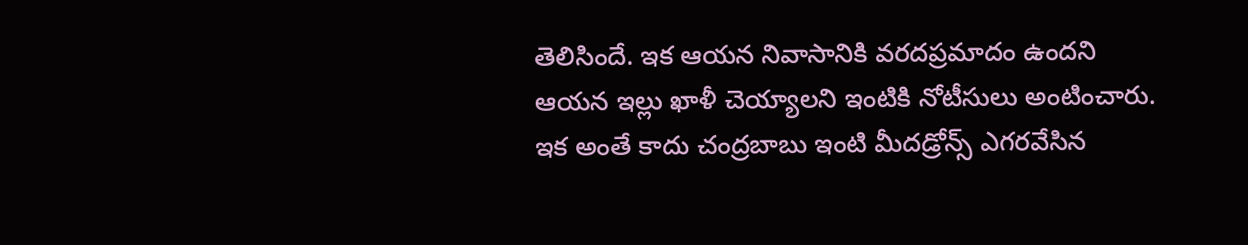తెలిసిందే. ఇక ఆయన నివాసానికి వరదప్రమాదం ఉందని ఆయన ఇల్లు ఖాళీ చెయ్యాలని ఇంటికి నోటీసులు అంటించారు. ఇక అంతే కాదు చంద్రబాబు ఇంటి మీదడ్రోన్స్ ఎగరవేసిన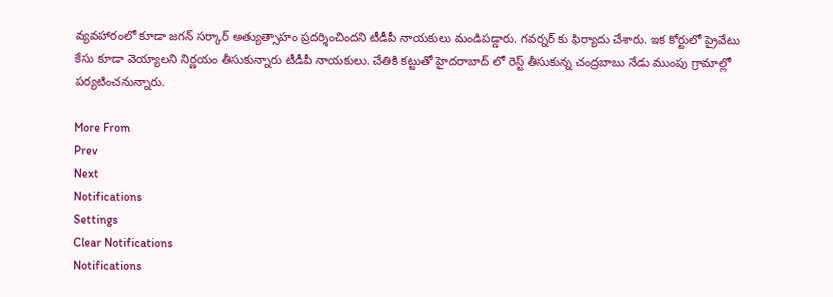వ్యవహారంలో కూడా జగన్ సర్కార్ అత్యుత్సాహం ప్రదర్శించిందని టీడీపీ నాయకులు మండిపడ్డారు. గవర్నర్ కు ఫిర్యాదు చేశారు. ఇక కోర్టులో ప్రైవేటు కేసు కూడా వెయ్యాలని నిర్ణయం తీసుకున్నారు టీడీపీ నాయకులు. చేతికి కట్టుతో హైదరాబాద్ లో రెస్ట్ తీసుకున్న చంద్రబాబు నేడు ముంపు గ్రామాల్లో పర్యటించనున్నారు.

More From
Prev
Next
Notifications
Settings
Clear Notifications
Notifications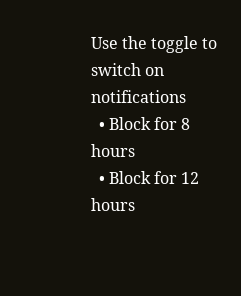Use the toggle to switch on notifications
  • Block for 8 hours
  • Block for 12 hours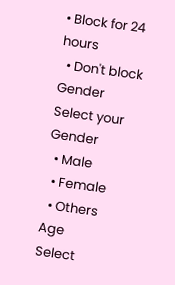• Block for 24 hours
  • Don't block
Gender
Select your Gender
  • Male
  • Female
  • Others
Age
Select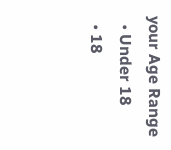your Age Range
  • Under 18
  • 18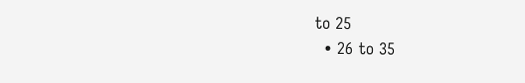to 25
  • 26 to 35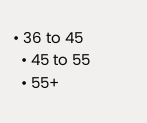• 36 to 45
  • 45 to 55
  • 55+